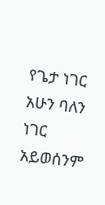የጌታ ነገር አሁን ባለን ነገር አይወሰንም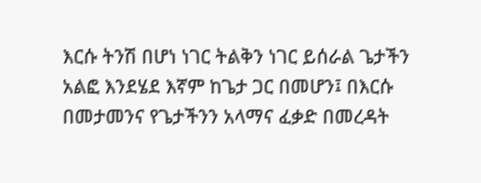እርሱ ትንሽ በሆነ ነገር ትልቅን ነገር ይሰራል ጌታችን አልፎ እንደሄደ እኛም ከጌታ ጋር በመሆን፤ በእርሱ በመታመንና የጌታችንን አላማና ፈቃድ በመረዳት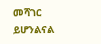መሻገር ይሆንልናል